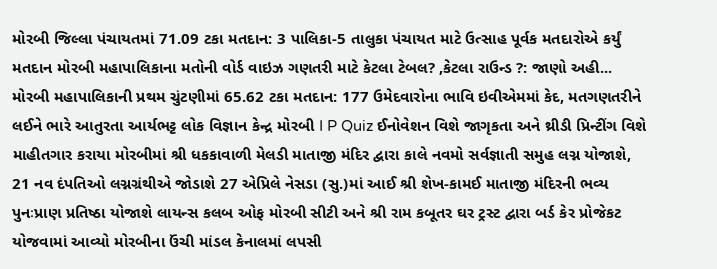મોરબી જિલ્લા પંચાયતમાં 71.09 ટકા મતદાન: 3 પાલિકા-5 તાલુકા પંચાયત માટે ઉત્સાહ પૂર્વક મતદારોએ કર્યું મતદાન મોરબી મહાપાલિકાના મતોની વોર્ડ વાઇઝ ગણતરી માટે કેટલા ટેબલ? ,કેટલા રાઉન્ડ ?: જાણો અહી... મોરબી મહાપાલિકાની પ્રથમ ચુંટણીમાં 65.62 ટકા મતદાન: 177 ઉમેદવારોના ભાવિ ઇવીએમમાં કેદ, મતગણતરીને લઈને ભારે આતુરતા આર્યભટ્ટ લોક વિજ્ઞાન કેન્દ્ર મોરબી I P Quiz ઈનોવેશન વિશે જાગૃકતા અને થ્રીડી પ્રિન્ટીંગ વિશે માહીતગાર કરાયા મોરબીમાં શ્રી ધકકાવાળી મેલડી માતાજી મંદિર દ્વારા કાલે નવમો સર્વજ્ઞાતી સમુહ લગ્ન યોજાશે, 21 નવ દંપતિઓ લગ્નગ્રંથીએ જોડાશે 27 એપ્રિલે નેસડા (સુ.)માં આઈ શ્રી શેખ-કામઈ માતાજી મંદિરની ભવ્ય પુનઃપ્રાણ પ્રતિષ્ઠા યોજાશે લાયન્સ કલબ ઓફ મોરબી સીટી અને શ્રી રામ કબૂતર ઘર ટ્રસ્ટ દ્વારા બર્ડ કેર પ્રોજેકટ યોજવામાં આવ્યો મોરબીના ઉંચી માંડલ કેનાલમાં લપસી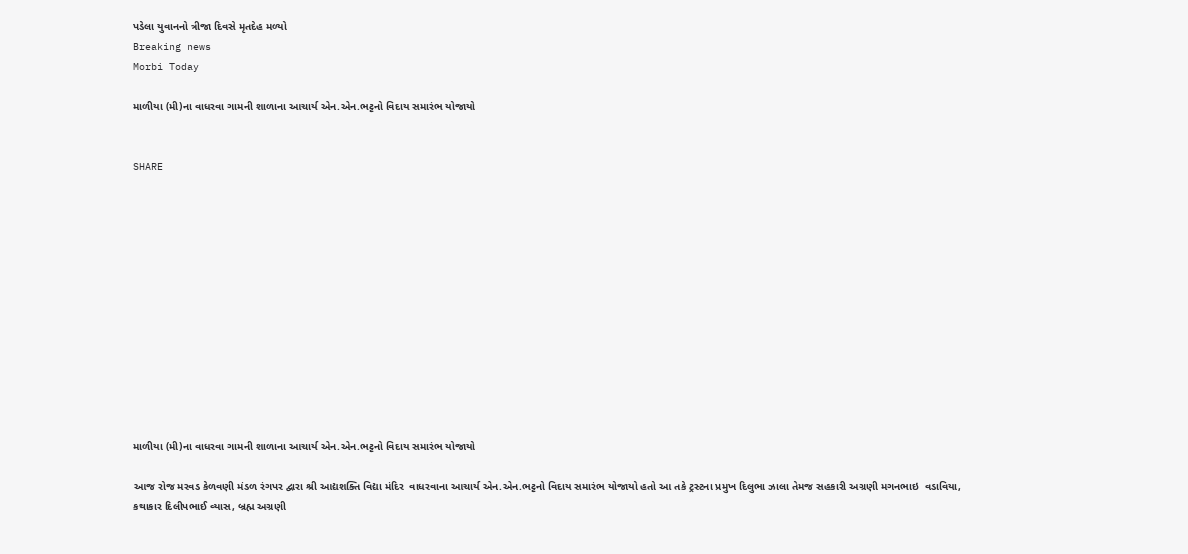પડેલા યુવાનનો ત્રીજા દિવસે મૃતદેહ મળ્યો
Breaking news
Morbi Today

માળીયા (મી)ના વાધરવા ગામની શાળાના આચાર્ય એન.એન.ભટ્ટનો વિદાય સમારંભ યોજાયો


SHARE













માળીયા (મી)ના વાધરવા ગામની શાળાના આચાર્ય એન.એન.ભટ્ટનો વિદાય સમારંભ યોજાયો

આજ રોજ મરવડ કેળવણી મંડળ રંગપર દ્વારા શ્રી આદ્યશક્તિ વિદ્યા મંદિર  વાધરવાના આચાર્ય એન.એન.ભટ્ટનો વિદાય સમારંભ યોજાયો હતો આ તકે ટ્રસ્ટના પ્રમુખ દિલુભા ઝાલા તેમજ સહકારી અગ્રણી મગનભાઇ  વડાવિયા, કથાકાર દિલીપભાઈ વ્યાસ, બ્રહ્મ અગ્રણી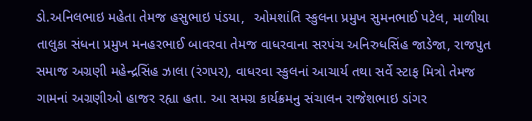ડો.અનિલભાઇ મહેતા તેમજ હસુભાઇ પંડયા,  ઓમશાંતિ સ્કુલના પ્રમુખ સુમનભાઈ પટેલ, માળીયા તાલુકા સંધના પ્રમુખ મનહરભાઈ બાવરવા તેમજ વાધરવાના સરપંચ અનિરુધસિંહ જાડેજા, રાજપુત સમાજ અગ્રણી મહેન્દ્રસિંહ ઝાલા (રંગપર), વાધરવા સ્કુલનાં આચાર્ય તથા સર્વે સ્ટાફ મિત્રો તેમજ ગામનાં અગ્રણીઓ હાજર રહ્યા હતા. આ સમગ્ર કાર્યક્રમનુ સંચાલન રાજેશભાઇ ડાંગર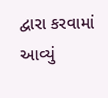દ્વારા કરવામાં આવ્યું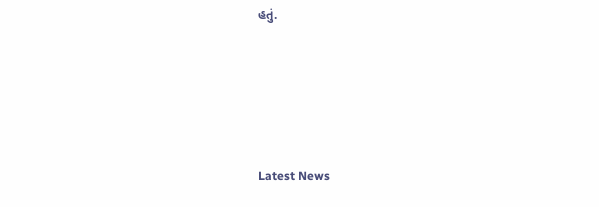હતું.






Latest News